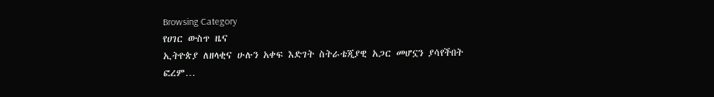Browsing Category
የሀገር ውስጥ ዜና
ኢትዮጵያ ለዘላቂና ሁሉን አቀፍ እድገት ስትራቴጂያዊ አጋር መሆኗን ያሳየችበት ፎረም…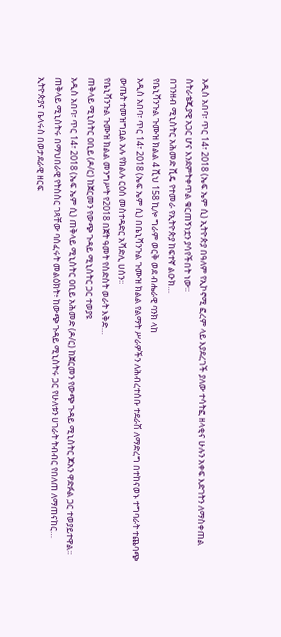አዲስ አበባ፣ ጥር 14፣ 2018 (ኤፍ ኤም ሲ) ኢትዮጵያ በዓለም የኢኮኖሚ ፎረም ላይ እያደረገች ያለው ተሳትፎ ዘላቂና ሁሉን አቀፍ እድገትን ለማስቀጠል ስትራቴጂያዊ አጋር ሆና እንደምትቀጥል ቁርጠኝነቷን ያሳየችበት ነው፡፡
በገንዘብ ሚኒስትር አሕመድ ሺዴ የተመራ የኢትዮጵያ ከፍተኛ ልዑክ…
የቤኒሻንጉል ጉሙዝ ክልል 4 ሺህ 158 ኪሎ ግራም ወርቅ ወደ ብሔራዊ ባንክ ላከ
አዲስ አበባ፣ ጥር 14፣ 2018 (ኤፍ ኤም ሲ) በቤኒሻንጉል ጉሙዝ ክልል የልማት ሥራዎችን ለሕብረተሰቡ ተደራሽ ለማድረግ በተከናወኑ ተግባራት ተጨባጭ ውጤት ተመዝግቧል አሉ የክልሉ ርዕሰ መስተዳድር አሻድሊ ሀሰን፡፡
የቤኒሻንጉል ጉሙዝ ክልል መንግሥት የ2018 በጀት ዓመት የስድስት ወራት እቅድ…
ጠቅላይ ሚኒስትር ዐቢይ (ዶ/ር) ከጀርመን የውጭ ጉዳይ ሚኒስትር ጋር ተወያዩ
አዲስ አበባ፣ ጥር 14፣ 2018 (ኤፍ ኤም ሲ) ጠቅላይ ሚኒስትር ዐቢይ አሕመድ (ዶ/ር) ከጀርመን የውጭ ጉዳይ ሚኒስትር ጆአን ዋድፉል ጋር ተወያይተዋል፡፡
ጠቅላይ ሚኒስትሩ በማህበራዊ የትስስር ገጻቸው ባሰፈሩት መልዕክት፥ ከውጭ ጉዳይ ሚኒስትሩ ጋር የሁለቱን ሀገራት ትብብር የበለጠ ለማጠናከር…
ኢትዮጵያና ቤላሩስ በወታደራዊ ዘርፍ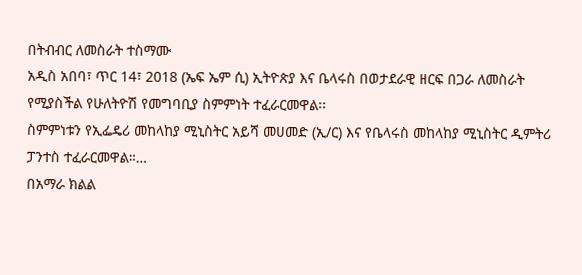በትብብር ለመስራት ተስማሙ
አዲስ አበባ፣ ጥር 14፣ 2018 (ኤፍ ኤም ሲ) ኢትዮጵያ እና ቤላሩስ በወታደራዊ ዘርፍ በጋራ ለመስራት የሚያስችል የሁለትዮሽ የመግባቢያ ስምምነት ተፈራርመዋል፡፡
ስምምነቱን የኢፌዴሪ መከላከያ ሚኒስትር አይሻ መሀመድ (ኢ/ር) እና የቤላሩስ መከላከያ ሚኒስትር ዲምትሪ ፓንተስ ተፈራርመዋል።…
በአማራ ክልል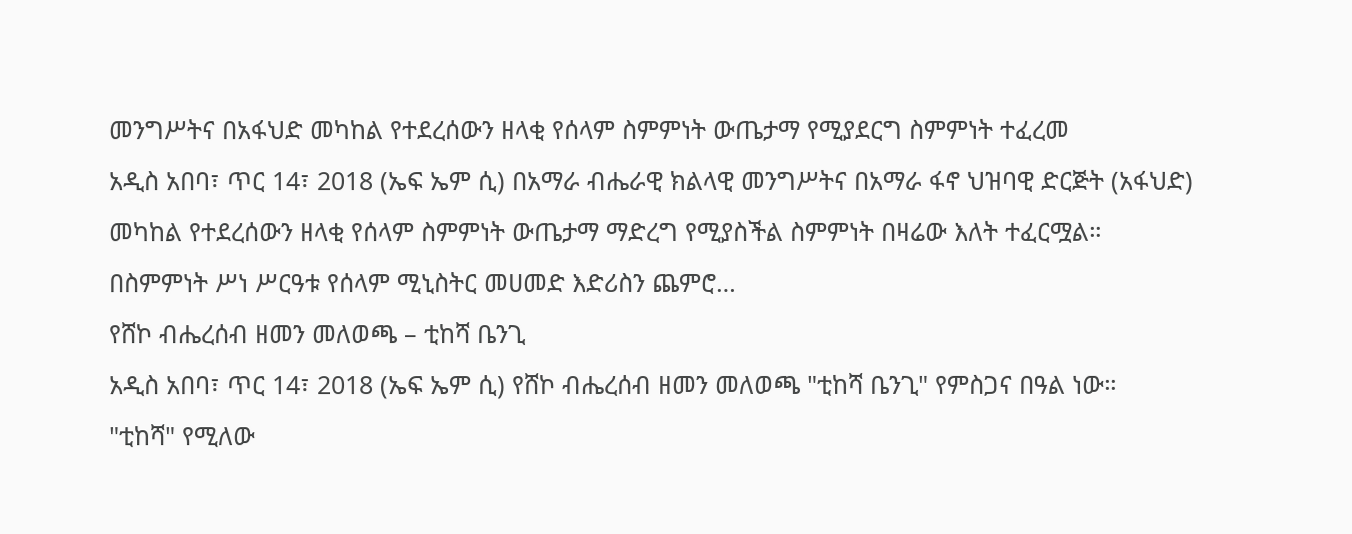መንግሥትና በአፋህድ መካከል የተደረሰውን ዘላቂ የሰላም ስምምነት ውጤታማ የሚያደርግ ስምምነት ተፈረመ
አዲስ አበባ፣ ጥር 14፣ 2018 (ኤፍ ኤም ሲ) በአማራ ብሔራዊ ክልላዊ መንግሥትና በአማራ ፋኖ ህዝባዊ ድርጅት (አፋህድ) መካከል የተደረሰውን ዘላቂ የሰላም ስምምነት ውጤታማ ማድረግ የሚያስችል ስምምነት በዛሬው እለት ተፈርሟል።
በስምምነት ሥነ ሥርዓቱ የሰላም ሚኒስትር መሀመድ እድሪስን ጨምሮ…
የሸኮ ብሔረሰብ ዘመን መለወጫ – ቲከሻ ቤንጊ
አዲስ አበባ፣ ጥር 14፣ 2018 (ኤፍ ኤም ሲ) የሸኮ ብሔረሰብ ዘመን መለወጫ "ቲከሻ ቤንጊ" የምስጋና በዓል ነው።
"ቲከሻ" የሚለው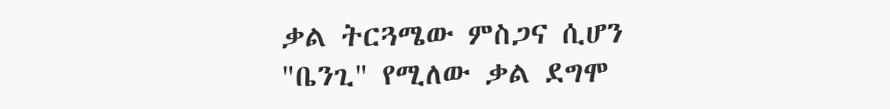ቃል ትርጓሜው ምስጋና ሲሆን "ቤንጊ" የሚለው ቃል ደግሞ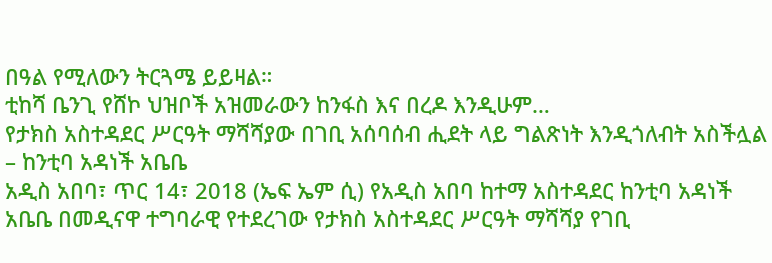በዓል የሚለውን ትርጓሜ ይይዛል።
ቲከሻ ቤንጊ የሸኮ ህዝቦች አዝመራውን ከንፋስ እና በረዶ እንዲሁም…
የታክስ አስተዳደር ሥርዓት ማሻሻያው በገቢ አሰባሰብ ሒደት ላይ ግልጽነት እንዲጎለብት አስችሏል – ከንቲባ አዳነች አቤቤ
አዲስ አበባ፣ ጥር 14፣ 2018 (ኤፍ ኤም ሲ) የአዲስ አበባ ከተማ አስተዳደር ከንቲባ አዳነች አቤቤ በመዲናዋ ተግባራዊ የተደረገው የታክስ አስተዳደር ሥርዓት ማሻሻያ የገቢ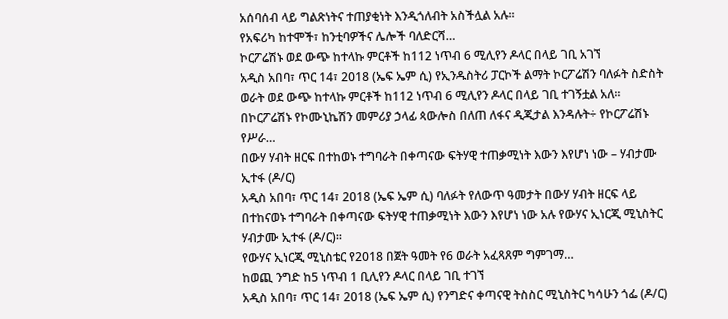አሰባሰብ ላይ ግልጽነትና ተጠያቂነት እንዲጎለብት አስችሏል አሉ፡፡
የአፍሪካ ከተሞች፣ ከንቲባዎችና ሌሎች ባለድርሻ…
ኮርፖሬሽኑ ወደ ውጭ ከተላኩ ምርቶች ከ112 ነጥብ 6 ሚሊየን ዶላር በላይ ገቢ አገኘ
አዲስ አበባ፣ ጥር 14፣ 2018 (ኤፍ ኤም ሲ) የኢንዱስትሪ ፓርኮች ልማት ኮርፖሬሽን ባለፉት ስድስት ወራት ወደ ውጭ ከተላኩ ምርቶች ከ112 ነጥብ 6 ሚሊየን ዶላር በላይ ገቢ ተገኝቷል አለ።
በኮርፖሬሽኑ የኮሙኒኬሽን መምሪያ ኃላፊ ጳውሎስ በለጠ ለፋና ዲጂታል እንዳሉት÷ የኮርፖሬሽኑ የሥራ…
በውሃ ሃብት ዘርፍ በተከወኑ ተግባራት በቀጣናው ፍትሃዊ ተጠቃሚነት እውን እየሆነ ነው – ሃብታሙ ኢተፋ (ዶ/ር)
አዲስ አበባ፣ ጥር 14፣ 2018 (ኤፍ ኤም ሲ) ባለፉት የለውጥ ዓመታት በውሃ ሃብት ዘርፍ ላይ በተከናወኑ ተግባራት በቀጣናው ፍትሃዊ ተጠቃሚነት እውን እየሆነ ነው አሉ የውሃና ኢነርጂ ሚኒስትር ሃብታሙ ኢተፋ (ዶ/ር)፡፡
የውሃና ኢነርጂ ሚኒስቴር የ2018 በጀት ዓመት የ6 ወራት አፈጻጸም ግምገማ…
ከወጪ ንግድ ከ5 ነጥብ 1 ቢሊየን ዶላር በላይ ገቢ ተገኘ
አዲስ አበባ፣ ጥር 14፣ 2018 (ኤፍ ኤም ሲ) የንግድና ቀጣናዊ ትስስር ሚኒስትር ካሳሁን ጎፌ (ዶ/ር)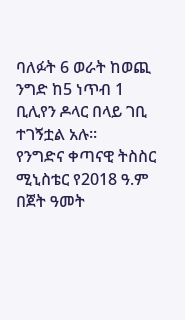ባለፉት 6 ወራት ከወጪ ንግድ ከ5 ነጥብ 1 ቢሊየን ዶላር በላይ ገቢ ተገኝቷል አሉ።
የንግድና ቀጣናዊ ትስስር ሚኒስቴር የ2018 ዓ.ም በጀት ዓመት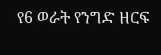የ6 ወራት የንግድ ዘርፍ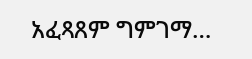አፈጻጸም ግምገማ…